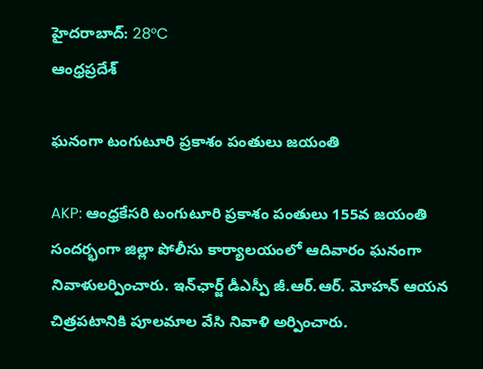హైదరాబాద్: 28°C
ఆంధ్రప్రదేశ్

ఘనంగా టంగుటూరి ప్రకాశం పంతులు జయంతి

AKP: ఆంధ్రకేసరి టంగుటూరి ప్రకాశం పంతులు 155వ జయంతి సందర్భంగా జిల్లా పోలీసు కార్యాలయంలో ఆదివారం ఘనంగా నివాళులర్పించారు. ఇన్‌ఛార్జ్ డీఎస్పీ జీ.ఆర్.ఆర్. మోహన్ ఆయన చిత్రపటానికి పూలమాల వేసి నివాళి అర్పించారు.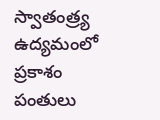స్వాతంత్ర్య ఉద్యమంలో ప్రకాశం పంతులు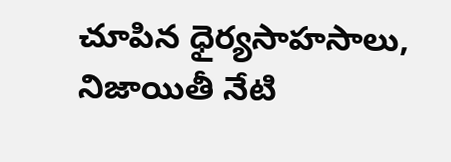చూపిన ధైర్యసాహసాలు, నిజాయితీ నేటి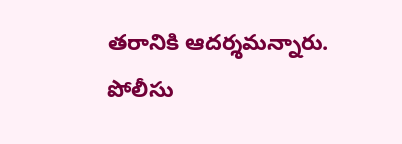తరానికి ఆదర్శమన్నారు. పోలీసు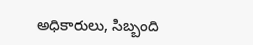అధికారులు, సిబ్బంది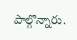పాల్గొన్నారు.